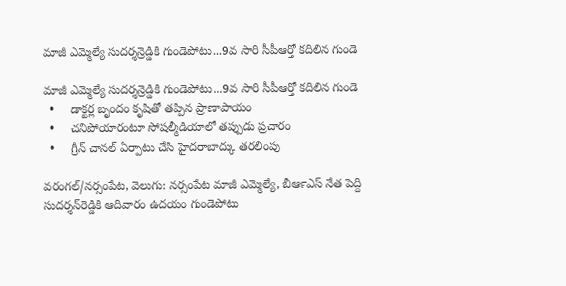మాజీ ఎమ్మెల్యే సుదర్శన్రెడ్డికి గుండెపోటు...9వ సారి సీపీఆర్తో కదిలిన గుండె

మాజీ ఎమ్మెల్యే సుదర్శన్రెడ్డికి గుండెపోటు...9వ సారి సీపీఆర్తో కదిలిన గుండె
  •     డాక్టర్ల బృందం కృషితో తప్పిన ప్రాణాపాయం
  •     చనిపోయారంటూ సోషల్మీడియాలో తప్పుడు ప్రచారం
  •     గ్రీన్ చానల్ ఏర్పాటు చేసి హైదరాబాద్కు తరలింపు

వరంగల్‍/నర్సంపేట, వెలుగు: నర్సంపేట మాజీ ఎమ్మెల్యే, బీఆర్‍ఎస్‍ నేత పెద్ది సుదర్శన్‍రెడ్డికి ఆదివారం ఉదయం గుండెపోటు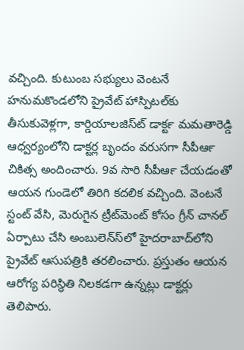వచ్చింది. కుటుంబ సభ్యులు వెంటనే హనుమకొండలోని ప్రైవేట్ హాస్పిటల్‍కు తీసుకువెళ్లగా, కార్డియాలజిస్ట్‍ డాక్టర్‍ మమతారెడ్డి ఆధ్వర్యంలోని డాక్టర్ల బృందం వరుసగా సీపీఆర్‍ చికిత్స అందించారు. 9వ సారి సీపీఆర్‍ చేయడంతో ఆయన గుండెలో తిరిగి కదలిక వచ్చింది. వెంటనే స్టంట్‍ వేసి, మెరుగైన ట్రీట్‍మెంట్ కోసం గ్రీన్‍ చానల్‍ ఏర్పాటు చేసి అంబులెన్స్‍లో హైదరాబాద్‍లోని ప్రైవేట్‍ ఆసుపత్రికి తరలించారు. ప్రస్తుతం ఆయన ఆరోగ్య పరిస్థితి నిలకడగా ఉన్నట్లు డాక్టర్లు తెలిపారు.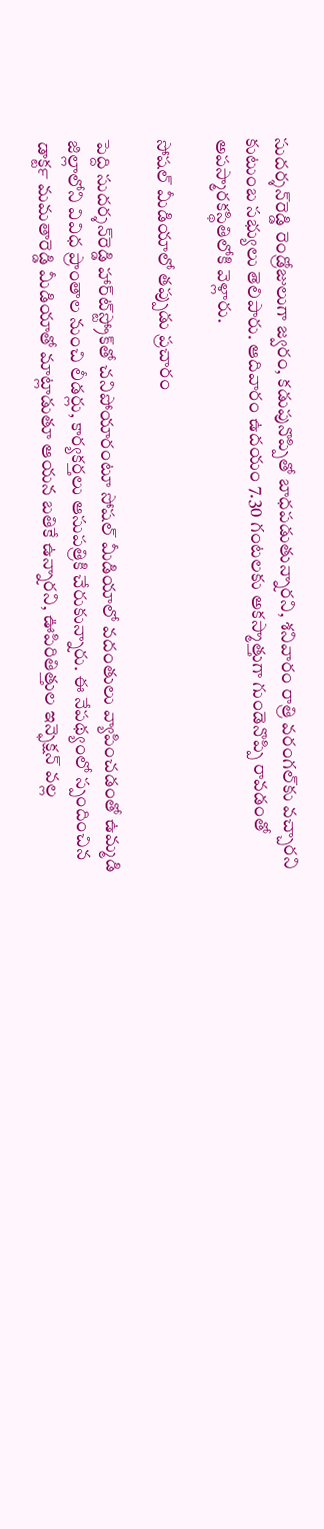సుదర్శన్‍రెడ్డి రెండ్రోజులుగా జ్వరం, కడుపునొప్పితో బాధపడుతున్నారని, శనివారం రాత్రి వరంగల్‍కు వచ్చారని కుటుంబ సభ్యులు తెలిపారు. ఆదివారం ఉదయం 7.30 గంటలకు అకస్మాత్తుగా గుండెనొప్పి రావడంతో అపస్మారకస్థితిలోకి వెళ్లారు.

సోషల్ మీడియాలో తప్పుడు ప్రచారం

పెద్ది సుదర్శన్‍రెడ్డి హార్ట్‍స్ట్రోక్‍తో చనిపోయారంటూ సోషల్‍ మీడియాలో వదంతులు వ్యాపించడంతో ఉమ్మడి జిల్లాలోని వివిధ ప్రాంతాల నుంచి లీడర్లు, కార్యకర్తలు ఆసుపత్రికి చేరుకున్నారు. ఈ నేపథ్యంలో స్పందించిన డాక్టర్‍ మమతారెడ్డి మీడియాతో మాట్లాడుతూ ఆయన బతికే ఉన్నారని, ఊపిరితిత్తుల ఇన్ఫెక్షన్‍ వల్ల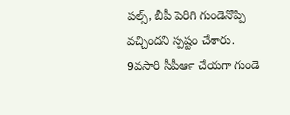పల్స్, బీపీ పెరిగి గుండెనొప్పి వచ్చిందని స్పష్టం చేశారు. 9వసారి సీపీఆర్‍ చేయగా గుండె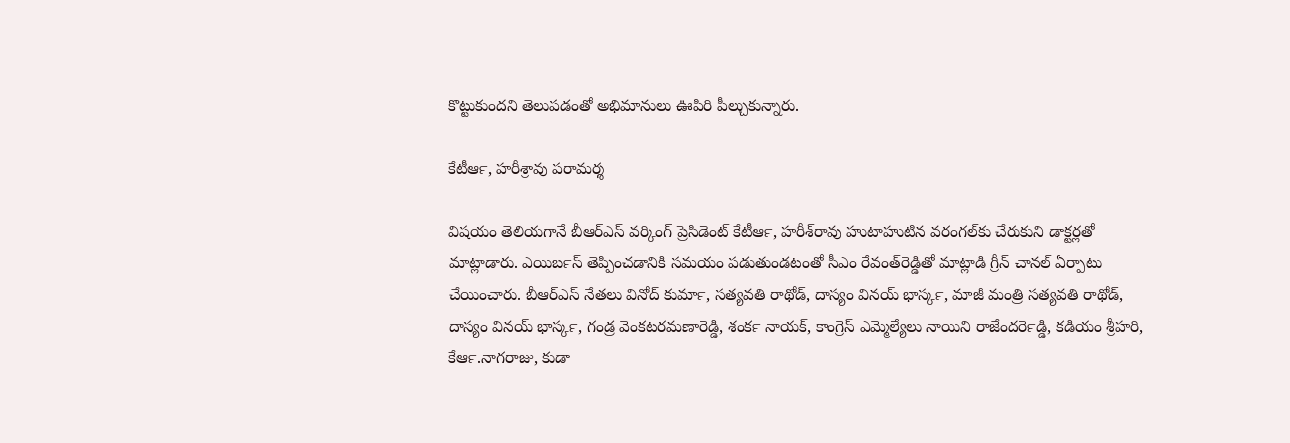కొట్టుకుందని తెలుపడంతో అభిమానులు ఊపిరి పీల్చుకున్నారు.

కేటీఆర్‍, హరీశ్రావు పరామర్శ

విషయం తెలియగానే బీఆర్ఎస్‍ వర్కింగ్‍ ప్రెసిడెంట్‍ కేటీఆర్‍, హరీశ్‍రావు హుటాహుటిన వరంగల్‍కు చేరుకుని డాక్టర్లతో మాట్లాడారు. ఎయిర్‍బస్‍ తెప్పించడానికి సమయం పడుతుండటంతో సీఎం రేవంత్‍రెడ్డితో మాట్లాడి గ్రీన్‍ చానల్‍ ఏర్పాటు చేయించారు. బీఆర్ఎస్‍ నేతలు వినోద్‍ కుమార్‍, సత్యవతి రాథోడ్‍, దాస్యం వినయ్‍ భాస్కర్‍, మాజీ మంత్రి సత్యవతి రాథోడ్‍, దాస్యం వినయ్‍ భాస్కర్‍, గండ్ర వెంకటరమణారెడ్డి, శంకర్‍ నాయక్‍, కాంగ్రెస్‍ ఎమ్మెల్యేలు నాయిని రాజేందర్‍రెడ్డి, కడియం శ్రీహరి, కేఆర్‍.నాగరాజు, కుడా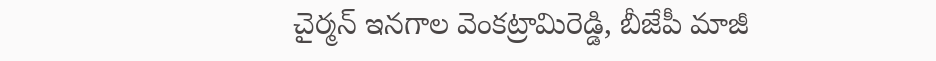చైర్మన్‍ ఇనగాల వెంకట్రామిరెడ్డి, బీజేపీ మాజీ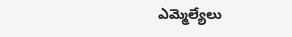ఎమ్మెల్యేలు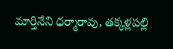మార్తినేని ధర్మారావు, తక్కళ్లపల్లి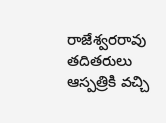రాజేశ్వరరావు తదితరులు ఆస్పత్రికి వచ్చి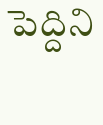పెద్దిని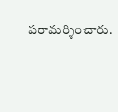పరామర్శించారు.